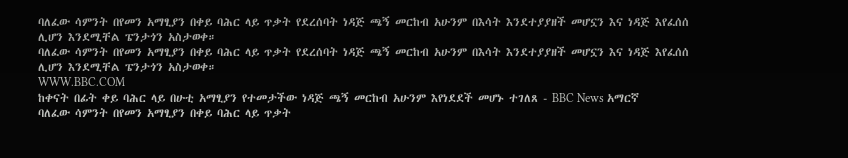ባለፈው ሳምንት በየመን አማፂያን በቀይ ባሕር ላይ ጥቃት የደረሰባት ነዳጅ ጫኝ መርከብ አሁንም በእሳት እንደተያያዘች መሆኗን እና ነዳጅ እየፈሰሰ ሊሆን እንደሚቸል ፔንታጎን አስታወቀ።
ባለፈው ሳምንት በየመን አማፂያን በቀይ ባሕር ላይ ጥቃት የደረሰባት ነዳጅ ጫኝ መርከብ አሁንም በእሳት እንደተያያዘች መሆኗን እና ነዳጅ እየፈሰሰ ሊሆን እንደሚቸል ፔንታጎን አስታወቀ።
WWW.BBC.COM
ከቀናት በፊት ቀይ ባሕር ላይ በሁቲ አማፂያን የተመታችው ነዳጅ ጫኝ መርከብ አሁንም እየነደደች መሆኑ ተገለጸ - BBC News አማርኛ
ባለፈው ሳምንት በየመን አማፂያን በቀይ ባሕር ላይ ጥቃት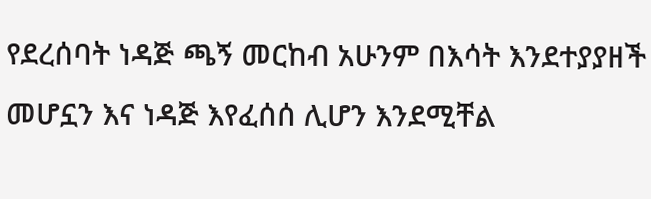የደረሰባት ነዳጅ ጫኝ መርከብ አሁንም በእሳት እንደተያያዘች መሆኗን እና ነዳጅ እየፈሰሰ ሊሆን እንደሚቸል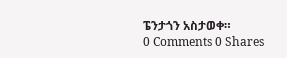ፔንታጎን አስታወቀ።
0 Comments 0 Shares